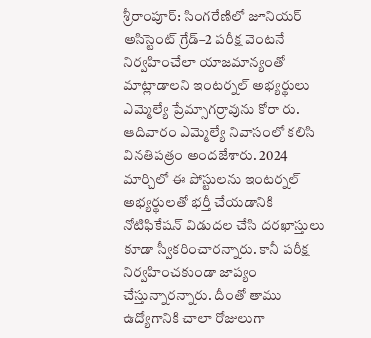శ్రీరాంపూర్: సింగరేణిలో జూనియర్ అసిస్టెంట్ గ్రేడ్–2 పరీక్ష వెంటనే నిర్వహించేలా యాజమాన్యంతో మాట్లాడాలని ఇంటర్నల్ అభ్యర్థులు ఎమ్మెల్యే ప్రేమ్సాగర్రావును కోరా రు. ఆదివారం ఎమ్మెల్యే నివాసంలో కలిసి వినతిపత్రం అందజేశారు. 2024 మార్చిలో ఈ పోస్టులను ఇంటర్నల్ అభ్యర్థులతో భర్తీ చేయడానికి నోటిఫికేషన్ విడుదల చేసి దరఖాస్తులు కూడా స్వీకరించారన్నారు. కానీ పరీక్ష నిర్వహించకుండా జాప్యం చేస్తున్నారన్నారు. దీంతో తాము ఉద్యోగానికి చాలా రోజులుగా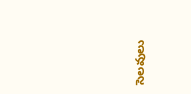సెలవులు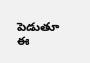పెడుతూ ఈ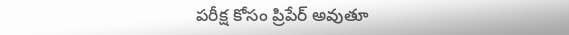పరీక్ష కోసం ప్రిపేర్ అవుతూ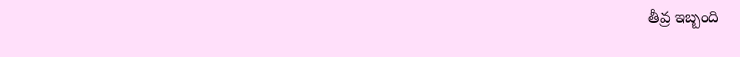తీవ్ర ఇబ్బంది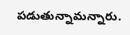పడుతున్నామన్నారు.